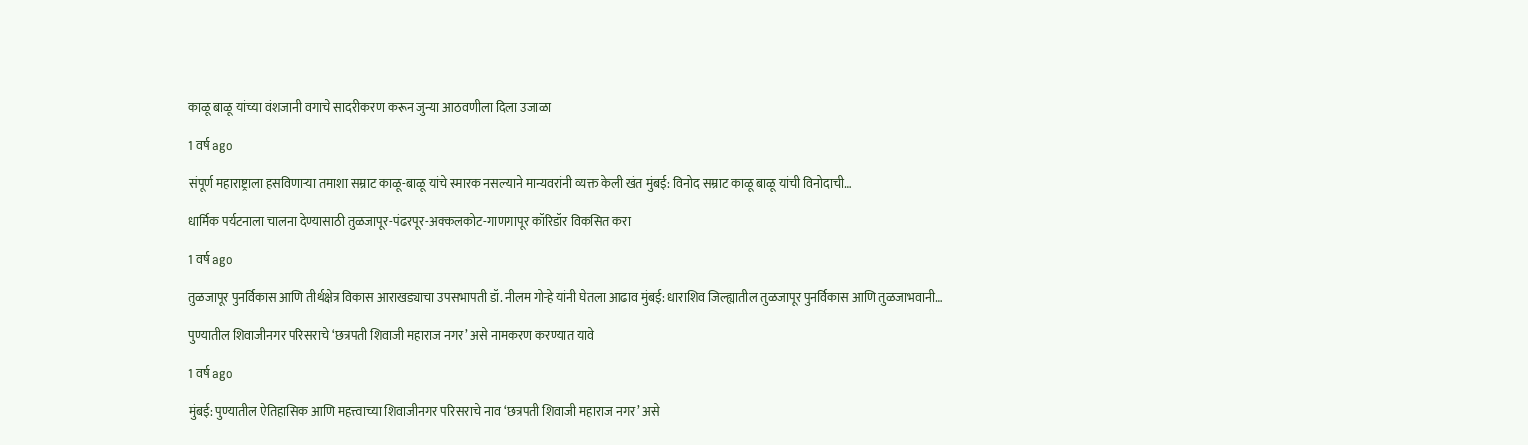काळू बाळू यांच्या वंशजानी वगाचे सादरीकरण करून जुन्या आठवणीला दिला उजाळा

1 वर्ष ago

संपूर्ण महाराष्ट्राला हसविणाऱ्या तमाशा सम्राट काळू-बाळू यांचे स्मारक नसल्याने मान्यवरांनी व्यक्त केली खंत मुंबई: विनोद सम्राट काळू बाळू यांची विनोदाची…

धार्मिक पर्यटनाला चालना देण्यासाठी तुळजापूर-पंढरपूर-अक्कलकोट-गाणगापूर कॉरिडॉर विकसित करा

1 वर्ष ago

तुळजापूर पुनर्विकास आणि तीर्थक्षेत्र विकास आराखड्याचा उपसभापती डॉ. नीलम गोऱ्हे यांनी घेतला आढाव मुंबई: धाराशिव जिल्ह्यातील तुळजापूर पुनर्विकास आणि तुळजाभवानी…

पुण्यातील शिवाजीनगर परिसराचे ‘छत्रपती शिवाजी महाराज नगर’ असे नामकरण करण्यात यावे

1 वर्ष ago

मुंबई: पुण्यातील ऐतिहासिक आणि महत्त्वाच्या शिवाजीनगर परिसराचे नाव ‘छत्रपती शिवाजी महाराज नगर’ असे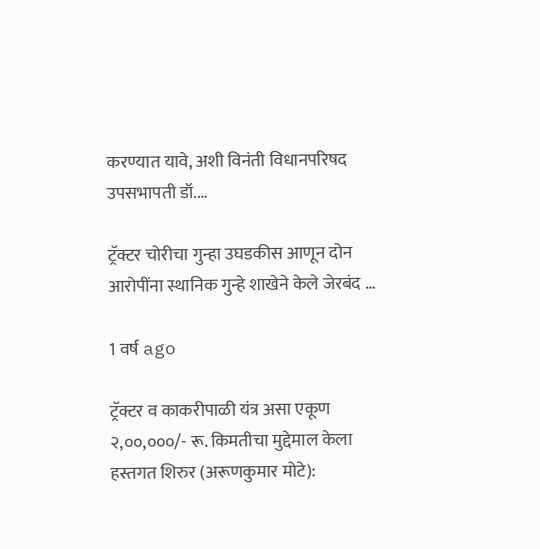करण्यात यावे, अशी विनंती विधानपरिषद उपसभापती डॉ.…

ट्रॅक्टर चोरीचा गुन्हा उघडकीस आणून दोन आरोपींना स्थानिक गुन्हे शाखेने केले जेरबंद …

1 वर्ष ago

ट्रॅक्टर व काकरीपाळी यंत्र असा एकूण २,००,०००/- रू. किमतीचा मुद्देमाल केला हस्तगत शिरुर (अरूणकुमार मोटे):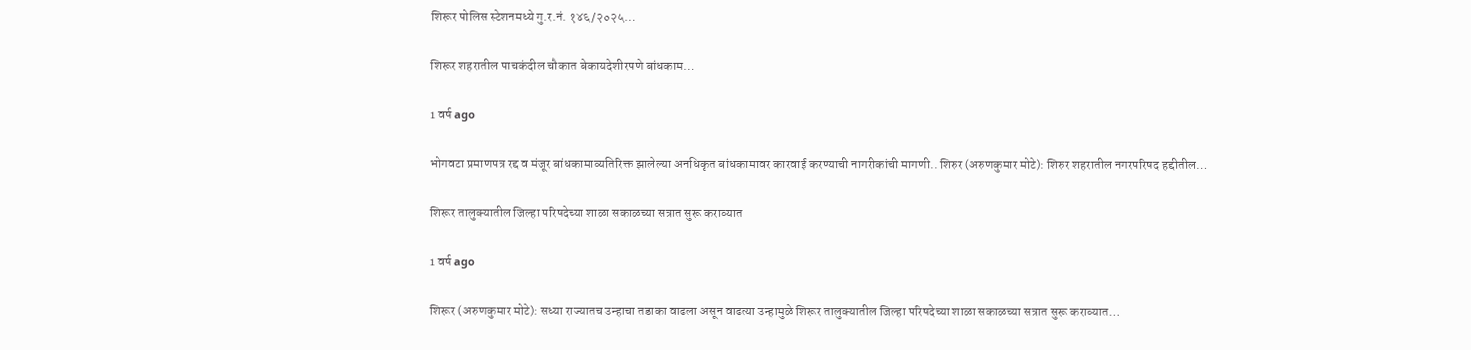शिरूर पोलिस स्टेशनमध्ये गु.र.नं. १४६/२०२५…

शिरूर शहरातील पाचकंदील चौकात बेकायदेशीरपणे बांधकाम…

1 वर्ष ago

भोगवटा प्रमाणपत्र रद्द व मंजूर बांधकामाव्यतिरिक्त झालेल्या अनधिकृत बांधकामावर कारवाई करण्याची नागरीकांची मागणी.. शिरुर (अरुणकुमार मोटे): शिरुर शहरातील नगरपरिषद हद्दीतील…

शिरूर तालुक्यातील जिल्हा परिषदेच्या शाळा सकाळच्या सत्रात सुरू कराव्यात

1 वर्ष ago

शिरूर (अरुणकुमार मोटे): सध्या राज्यातच उन्हाचा तडाका वाढला असून वाढत्या उन्हामुळे शिरूर तालुक्यातील जिल्हा परिषदेच्या शाळा सकाळच्या सत्रात सुरू कराव्यात…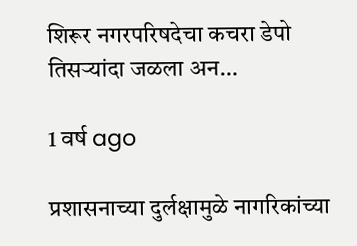शिरूर नगरपरिषदेचा कचरा डेपो तिसऱ्यांदा जळला अन…

1 वर्ष ago

प्रशासनाच्या दुर्लक्षामुळे नागरिकांच्या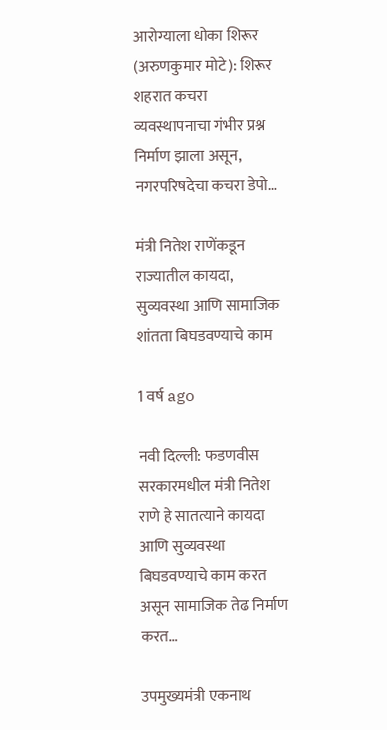आरोग्याला धोका शिरूर (अरुणकुमार मोटे): शिरूर शहरात कचरा व्यवस्थापनाचा गंभीर प्रश्न निर्माण झाला असून, नगरपरिषदेचा कचरा डेपो…

मंत्री नितेश राणेंकडून राज्यातील कायदा, सुव्यवस्था आणि सामाजिक शांतता बिघडवण्याचे काम

1 वर्ष ago

नवी दिल्ली: फडणवीस सरकारमधील मंत्री नितेश राणे हे सातत्याने कायदा आणि सुव्यवस्था बिघडवण्याचे काम करत असून सामाजिक तेढ निर्माण करत…

उपमुख्यमंत्री एकनाथ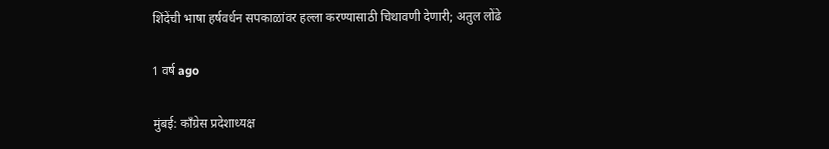शिंदेंची भाषा हर्षवर्धन सपकाळांवर हल्ला करण्यासाठी चिथावणी देणारी; अतुल लोंढे

1 वर्ष ago

मुंबई: काँग्रेस प्रदेशाध्यक्ष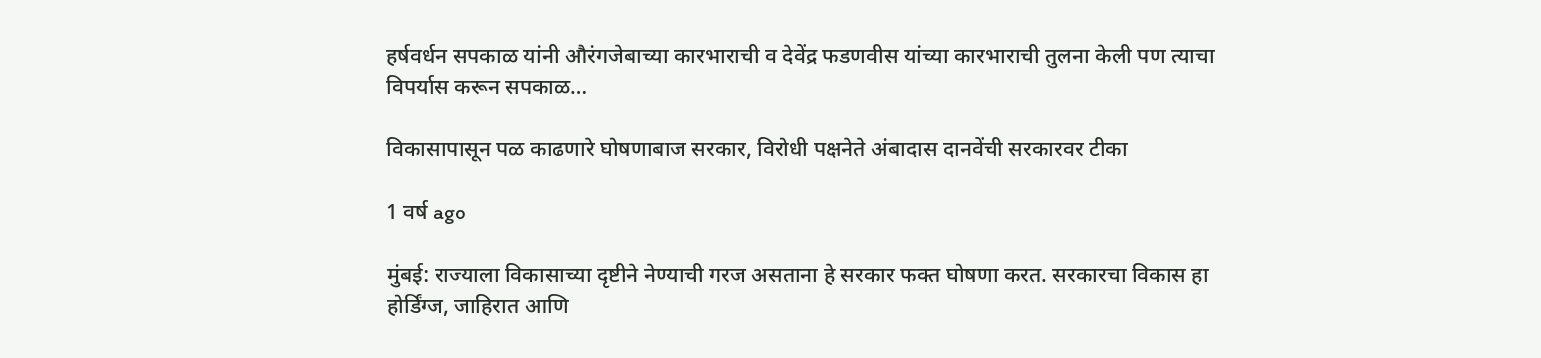हर्षवर्धन सपकाळ यांनी औरंगजेबाच्या कारभाराची व देवेंद्र फडणवीस यांच्या कारभाराची तुलना केली पण त्याचा विपर्यास करून सपकाळ…

विकासापासून पळ काढणारे घोषणाबाज सरकार, विरोधी पक्षनेते अंबादास दानवेंची सरकारवर टीका

1 वर्ष ago

मुंबई: राज्याला विकासाच्या दृष्टीने नेण्याची गरज असताना हे सरकार फक्त घोषणा करत. सरकारचा विकास हा होर्डिंग्ज, जाहिरात आणि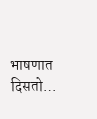भाषणात दिसतो…